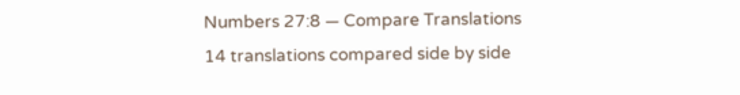Numbers 27:8 — Compare Translations
14 translations compared side by side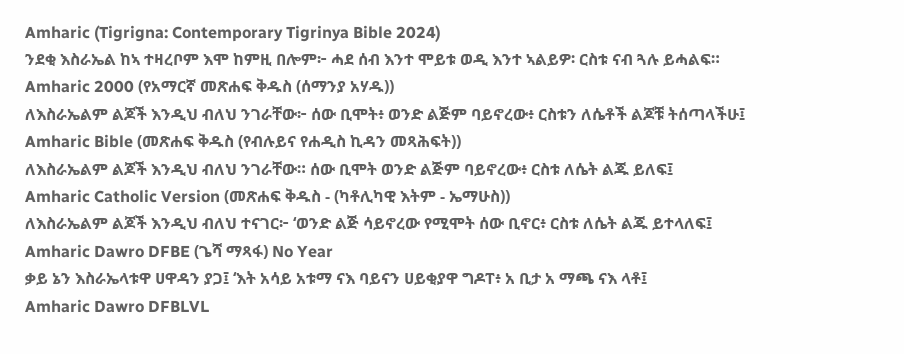Amharic (Tigrigna: Contemporary Tigrinya Bible 2024)
ንደቂ እስራኤል ከኣ ተዛረቦም እሞ ከምዚ በሎም፦ ሓደ ሰብ እንተ ሞይቱ ወዲ እንተ ኣልይዎ፡ ርስቱ ናብ ጓሉ ይሓልፍ።
Amharic 2000 (የአማርኛ መጽሐፍ ቅዱስ (ሰማንያ አሃዱ))
ለእስራኤልም ልጆች እንዲህ ብለህ ንገራቸው፦ ሰው ቢሞት፥ ወንድ ልጅም ባይኖረው፥ ርስቱን ለሴቶች ልጆቹ ትሰጣላችሁ፤
Amharic Bible (መጽሐፍ ቅዱስ (የብሉይና የሐዲስ ኪዳን መጻሕፍት))
ለእስራኤልም ልጆች እንዲህ ብለህ ንገራቸው። ሰው ቢሞት ወንድ ልጅም ባይኖረው፥ ርስቱ ለሴት ልጁ ይለፍ፤
Amharic Catholic Version (መጽሐፍ ቅዱስ - (ካቶሊካዊ እትም - ኤማሁስ))
ለእስራኤልም ልጆች እንዲህ ብለህ ተናገር፦ ‘ወንድ ልጅ ሳይኖረው የሚሞት ሰው ቢኖር፥ ርስቱ ለሴት ልጁ ይተላለፍ፤
Amharic Dawro DFBE (ጌሻ ማጻፋ) No Year
ቃይ ኔን እስራኤላቱዋ ሀዋዳን ያጋ፤ ‘እት አሳይ አቱማ ናእ ባይናን ሀይቂያዋ ግዶፐ፥ አ ቢታ አ ማጫ ናእ ላቶ፤
Amharic Dawro DFBLVL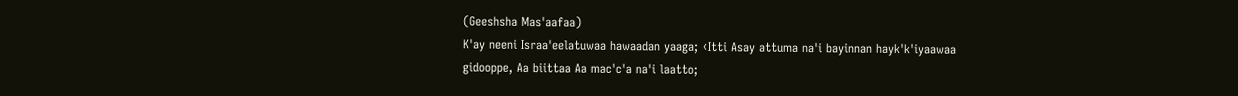(Geeshsha Mas'aafaa)
K'ay neeni Israa'eelatuwaa hawaadan yaaga; ‹Itti Asay attuma na'i bayinnan hayk'k'iyaawaa gidooppe, Aa biittaa Aa mac'c'a na'i laatto;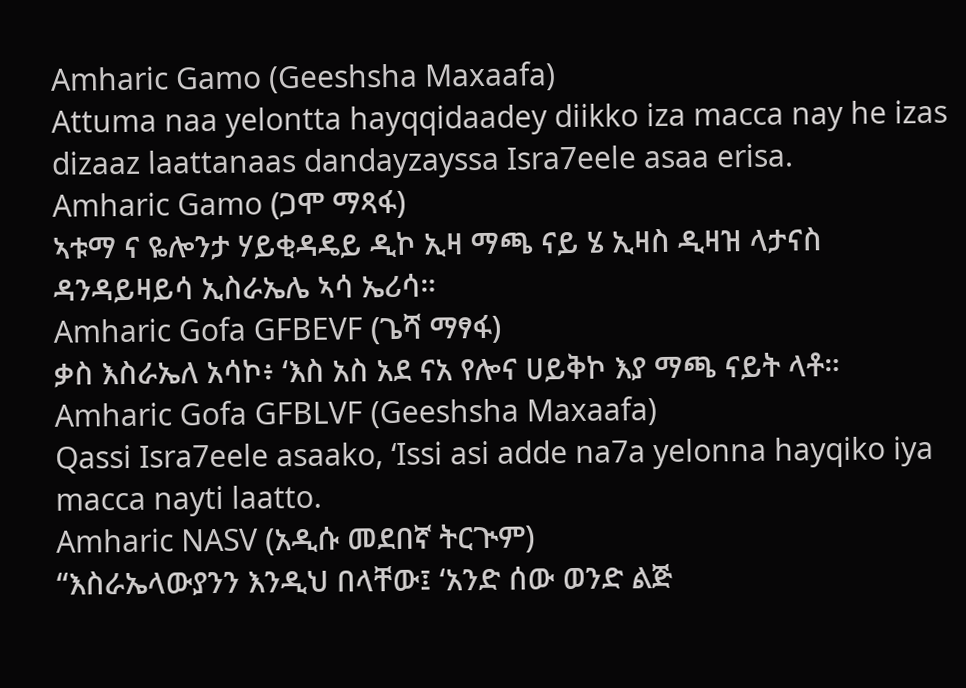Amharic Gamo (Geeshsha Maxaafa)
Attuma naa yelontta hayqqidaadey diikko iza macca nay he izas dizaaz laattanaas dandayzayssa Isra7eele asaa erisa.
Amharic Gamo (ጋሞ ማጻፋ)
ኣቱማ ና ዬሎንታ ሃይቂዳዴይ ዲኮ ኢዛ ማጫ ናይ ሄ ኢዛስ ዲዛዝ ላታናስ ዳንዳይዛይሳ ኢስራኤሌ ኣሳ ኤሪሳ።
Amharic Gofa GFBEVF (ጌሻ ማፃፋ)
ቃስ እስራኤለ አሳኮ፥ ‘እስ አስ አደ ናአ የሎና ሀይቅኮ እያ ማጫ ናይት ላቶ።
Amharic Gofa GFBLVF (Geeshsha Maxaafa)
Qassi Isra7eele asaako, ‘Issi asi adde na7a yelonna hayqiko iya macca nayti laatto.
Amharic NASV (አዲሱ መደበኛ ትርጒም)
“እስራኤላውያንን እንዲህ በላቸው፤ ‘አንድ ሰው ወንድ ልጅ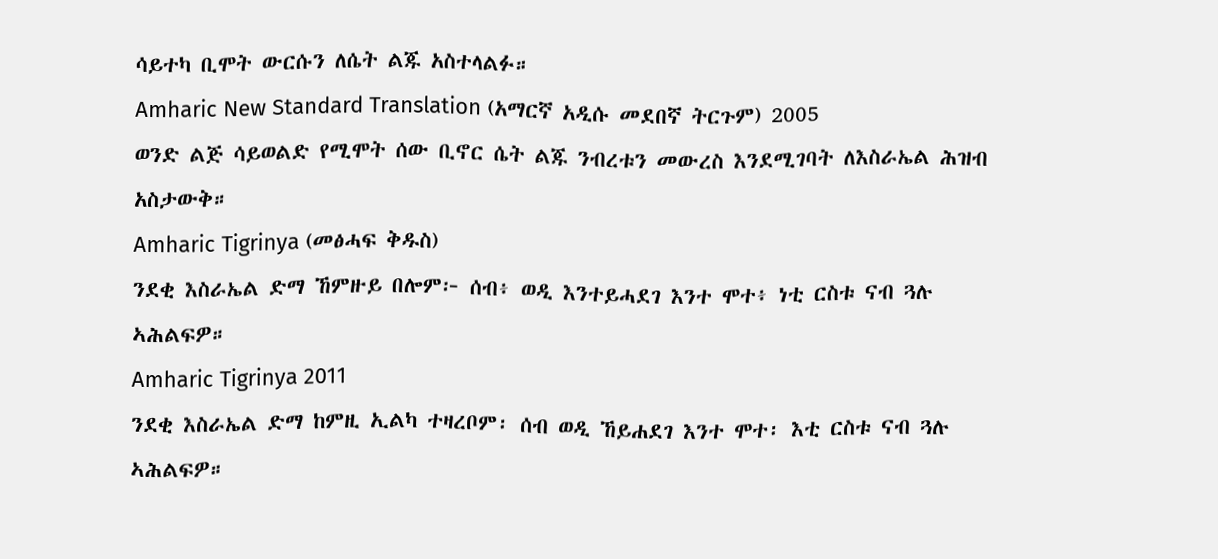ሳይተካ ቢሞት ውርሱን ለሴት ልጁ አስተላልፉ።
Amharic New Standard Translation (አማርኛ አዲሱ መደበኛ ትርጉም) 2005
ወንድ ልጅ ሳይወልድ የሚሞት ሰው ቢኖር ሴት ልጁ ንብረቱን መውረስ እንደሚገባት ለእስራኤል ሕዝብ አስታውቅ።
Amharic Tigrinya (መፅሓፍ ቅዱስ)
ንደቂ እስራኤል ድማ ኸምዙይ በሎም፦ ሰብ፥ ወዲ እንተይሓደገ እንተ ሞተ፥ ነቲ ርስቱ ናብ ጓሉ ኣሕልፍዎ።
Amharic Tigrinya 2011
ንደቂ እስራኤል ድማ ከምዚ ኢልካ ተዛረቦም፡ ሰብ ወዲ ኸይሐደገ እንተ ሞተ፡ እቲ ርስቱ ናብ ጓሉ ኣሕልፍዎ።